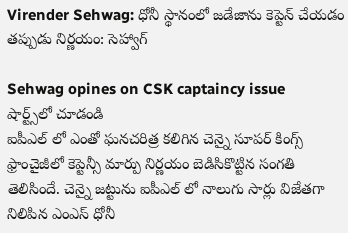Virender Sehwag: ధోనీ స్థానంలో జడేజాను కెప్టెన్ చేయడం తప్పుడు నిర్ణయం: సెహ్వాగ్

Sehwag opines on CSK captaincy issue
షార్ట్స్‌లో చూడండి
ఐపీఎల్ లో ఎంతో ఘనచరిత్ర కలిగిన చెన్నై సూపర్ కింగ్స్ ఫ్రాంచైజీలో కెప్టెన్సీ మార్పు నిర్ణయం బెడిసికొట్టిన సంగతి తెలిసిందే. చెన్నై జట్టును ఐపీఎల్ లో నాలుగు సార్లు విజేతగా నిలిపిన ఎంఎస్ ధోనీ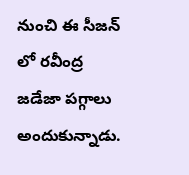నుంచి ఈ సీజన్ లో రవీంద్ర జడేజా పగ్గాలు అందుకున్నాడు.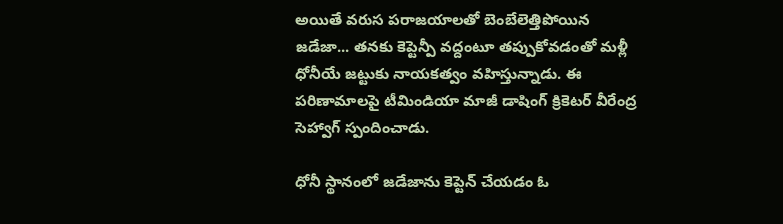అయితే వరుస పరాజయాలతో బెంబేలెత్తిపోయిన జడేజా... తనకు కెప్టెన్పీ వద్దంటూ తప్పుకోవడంతో మళ్లీ ధోనీయే జట్టుకు నాయకత్వం వహిస్తున్నాడు. ఈ పరిణామాలపై టీమిండియా మాజీ డాషింగ్ క్రికెటర్ వీరేంద్ర సెహ్వాగ్ స్పందించాడు.

ధోనీ స్థానంలో జడేజాను కెప్టెన్ చేయడం ఓ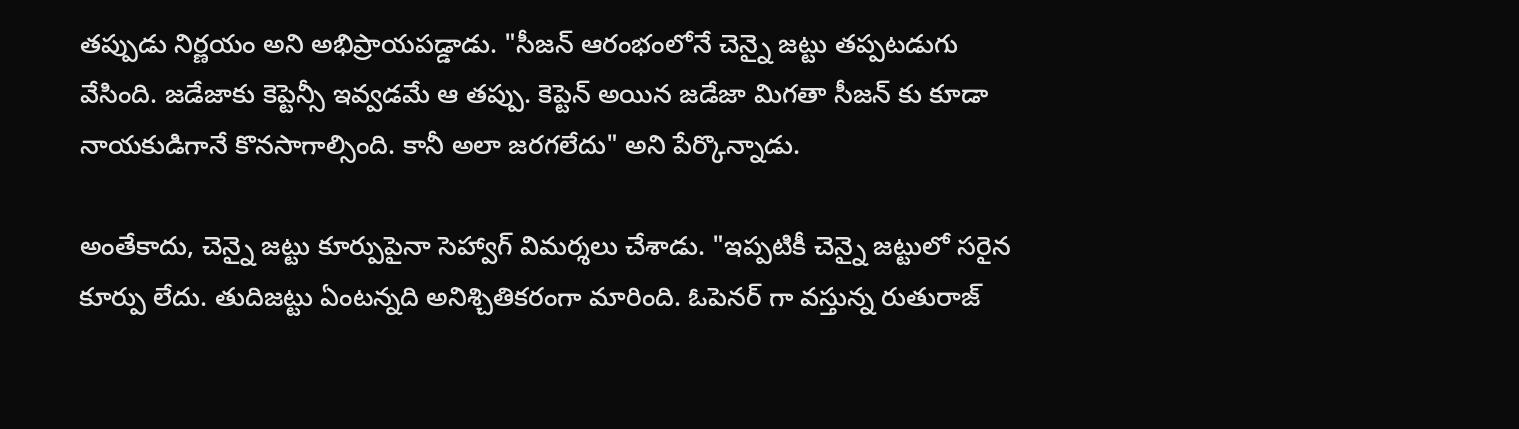తప్పుడు నిర్ణయం అని అభిప్రాయపడ్డాడు. "సీజన్ ఆరంభంలోనే చెన్నై జట్టు తప్పటడుగు వేసింది. జడేజాకు కెప్టెన్సీ ఇవ్వడమే ఆ తప్పు. కెప్టెన్ అయిన జడేజా మిగతా సీజన్ కు కూడా నాయకుడిగానే కొనసాగాల్సింది. కానీ అలా జరగలేదు" అని పేర్కొన్నాడు.

అంతేకాదు, చెన్నై జట్టు కూర్పుపైనా సెహ్వాగ్ విమర్శలు చేశాడు. "ఇప్పటికీ చెన్నై జట్టులో సరైన కూర్పు లేదు. తుదిజట్టు ఏంటన్నది అనిశ్చితికరంగా మారింది. ఓపెనర్ గా వస్తున్న రుతురాజ్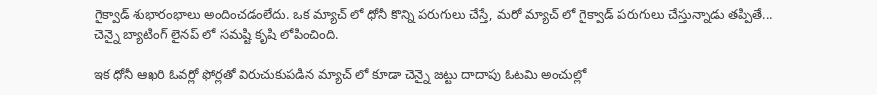గైక్వాడ్ శుభారంభాలు అందించడంలేదు. ఒక మ్యాచ్ లో ధోనీ కొన్ని పరుగులు చేస్తే, మరో మ్యాచ్ లో గైక్వాడ్ పరుగులు చేస్తున్నాడు తప్పితే... చెన్నై బ్యాటింగ్ లైనప్ లో సమష్టి కృషి లోపించింది.

ఇక ధోనీ ఆఖరి ఓవర్లో ఫోర్లతో విరుచుకుపడిన మ్యాచ్ లో కూడా చెన్నై జట్టు దాదాపు ఓటమి అంచుల్లో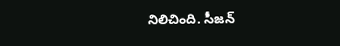నిలిచింది. సీజన్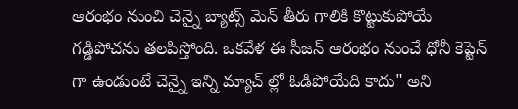ఆరంభం నుంచి చెన్నై బ్యాట్స్ మెన్ తీరు గాలికి కొట్టుకుపోయే గడ్డిపోచను తలపిస్తోంది. ఒకవేళ ఈ సీజన్ ఆరంభం నుంచే ధోనీ కెప్టెన్ గా ఉండుంటే చెన్నై ఇన్ని మ్యాచ్ ల్లో ఓడిపోయేది కాదు" అని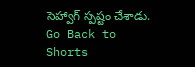సెహ్వాగ్ స్పష్టం చేశాడు.
Go Back to Shorts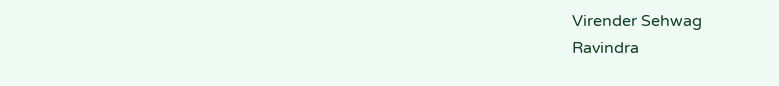Virender Sehwag
Ravindra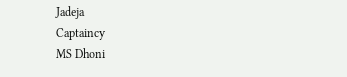Jadeja
Captaincy
MS Dhoni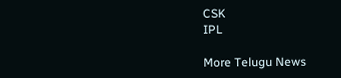CSK
IPL

More Telugu News